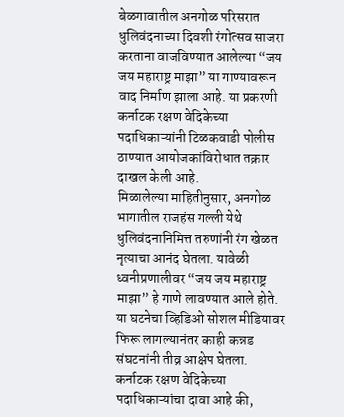बेळगावातील अनगोळ परिसरात धुलिवंदनाच्या दिवशी रंगोत्सव साजरा करताना वाजविण्यात आलेल्या “जय जय महाराष्ट्र माझा” या गाण्यावरून वाद निर्माण झाला आहे. या प्रकरणी कर्नाटक रक्षण वेदिकेच्या पदाधिकाऱ्यांनी टिळकवाडी पोलीस ठाण्यात आयोजकांविरोधात तक्रार दाखल केली आहे.
मिळालेल्या माहितीनुसार, अनगोळ भागातील राजहंस गल्ली येथे धुलिवंदनानिमित्त तरुणांनी रंग खेळत नृत्याचा आनंद घेतला. यावेळी ध्वनीप्रणालीवर “जय जय महाराष्ट्र माझा” हे गाणे लावण्यात आले होते. या घटनेचा व्हिडिओ सोशल मीडियावर फिरू लागल्यानंतर काही कन्नड संघटनांनी तीव्र आक्षेप घेतला.
कर्नाटक रक्षण वेदिकेच्या पदाधिकाऱ्यांचा दावा आहे की,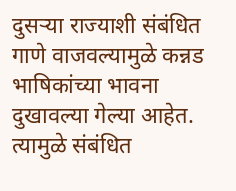दुसऱ्या राज्याशी संबंधित गाणे वाजवल्यामुळे कन्नड भाषिकांच्या भावना दुखावल्या गेल्या आहेत. त्यामुळे संबंधित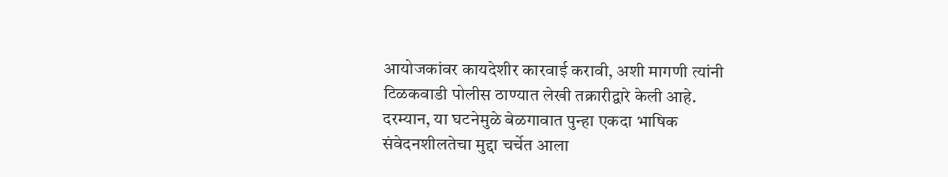आयोजकांवर कायदेशीर कारवाई करावी, अशी मागणी त्यांनी टिळकवाडी पोलीस ठाण्यात लेखी तक्रारीद्वारे केली आहे.
दरम्यान, या घटनेमुळे बेळगावात पुन्हा एकदा भाषिक संवेदनशीलतेचा मुद्दा चर्चेत आला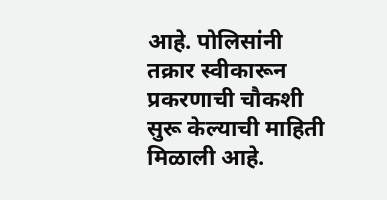आहे. पोलिसांनी तक्रार स्वीकारून प्रकरणाची चौकशी सुरू केल्याची माहिती मिळाली आहे.